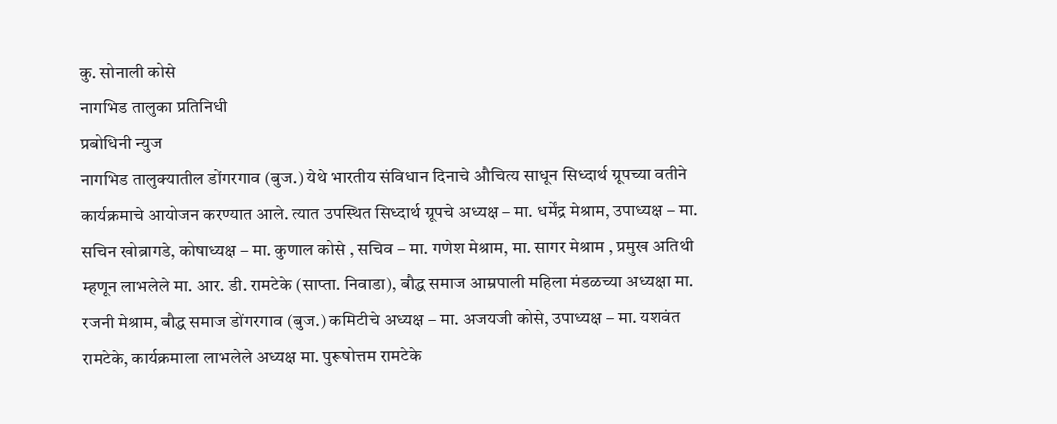कु. सोनाली कोसे
नागभिड तालुका प्रतिनिधी
प्रबोधिनी न्युज
नागभिड तालुक्यातील डोंगरगाव (बुज.) येथे भारतीय संविधान दिनाचे औचित्य साधून सिध्दार्थ ग्रूपच्या वतीने कार्यक्रमाचे आयोजन करण्यात आले. त्यात उपस्थित सिध्दार्थ ग्रूपचे अध्यक्ष – मा. धर्मेंद्र मेश्राम, उपाध्यक्ष – मा. सचिन खोब्रागडे, कोषाध्यक्ष – मा. कुणाल कोसे , सचिव – मा. गणेश मेश्राम, मा. सागर मेश्राम , प्रमुख अतिथी म्हणून लाभलेले मा. आर. डी. रामटेके (साप्ता. निवाडा), बौद्ध समाज आम्रपाली महिला मंडळच्या अध्यक्षा मा. रजनी मेश्राम, बौद्ध समाज डोंगरगाव (बुज.) कमिटीचे अध्यक्ष – मा. अजयजी कोसे, उपाध्यक्ष – मा. यशवंत रामटेके, कार्यक्रमाला लाभलेले अध्यक्ष मा. पुरूषोत्तम रामटेके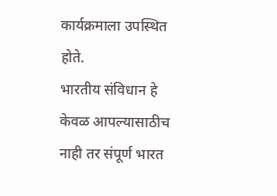कार्यक्रमाला उपस्थित होते.
भारतीय संविधान हे केवळ आपल्यासाठीच नाही तर संपूर्ण भारत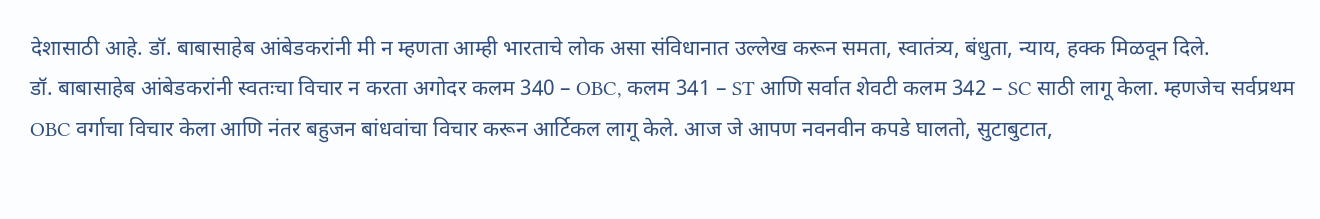देशासाठी आहे. डॉ. बाबासाहेब आंबेडकरांनी मी न म्हणता आम्ही भारताचे लोक असा संविधानात उल्लेख करून समता, स्वातंत्र्य, बंधुता, न्याय, हक्क मिळवून दिले.
डॉ. बाबासाहेब आंबेडकरांनी स्वतःचा विचार न करता अगोदर कलम 340 – OBC, कलम 341 – ST आणि सर्वात शेवटी कलम 342 – SC साठी लागू केला. म्हणजेच सर्वप्रथम OBC वर्गाचा विचार केला आणि नंतर बहुजन बांधवांचा विचार करून आर्टिकल लागू केले. आज जे आपण नवनवीन कपडे घालतो, सुटाबुटात,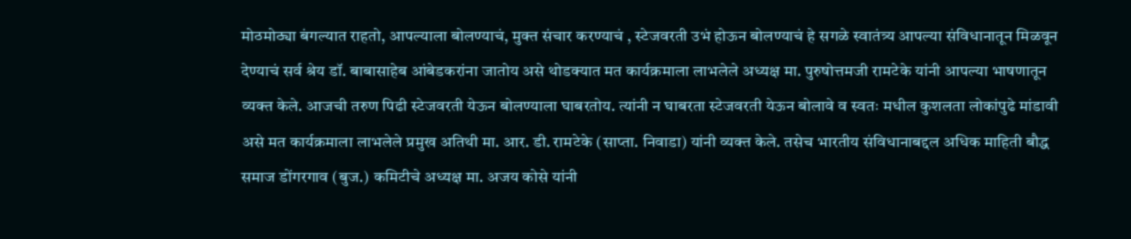मोठमोठ्या बंगल्यात राहतो, आपल्याला बोलण्याचं, मुक्त संचार करण्याचं , स्टेजवरती उभं होऊन बोलण्याचं हे सगळे स्वातंत्र्य आपल्या संविधानातून मिळवून देण्याचं सर्व श्रेय डॉ. बाबासाहेब आंबेडकरांना जातोय असे थोडक्यात मत कार्यक्रमाला लाभलेले अध्यक्ष मा. पुरुषोत्तमजी रामटेके यांनी आपल्या भाषणातून व्यक्त केले. आजची तरुण पिढी स्टेजवरती येऊन बोलण्याला घाबरतोय. त्यांनी न घाबरता स्टेजवरती येऊन बोलावे व स्वतः मधील कुशलता लोकांपुढे मांडावी असे मत कार्यक्रमाला लाभलेले प्रमुख अतिथी मा. आर. डी. रामटेके (साप्ता. निवाडा) यांनी व्यक्त केले. तसेच भारतीय संविधानाबद्दल अधिक माहिती बौद्ध समाज डोंगरगाव (बुज.) कमिटीचे अध्यक्ष मा. अजय कोसे यांनी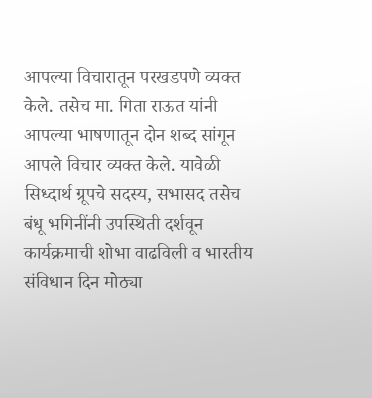आपल्या विचारातून परखडपणे व्यक्त केले. तसेच मा. गिता राऊत यांनी आपल्या भाषणातून दोन शब्द सांगून आपले विचार व्यक्त केले. यावेळी सिध्दार्थ ग्रूपचे सदस्य, सभासद तसेच बंधू भगिनींनी उपस्थिती दर्शवून कार्यक्रमाची शोभा वाढविली व भारतीय संविधान दिन मोठ्या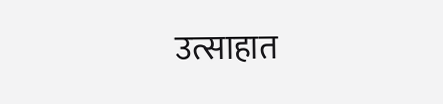उत्साहात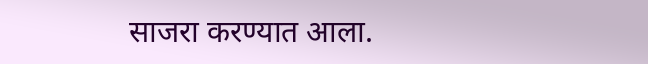साजरा करण्यात आला.